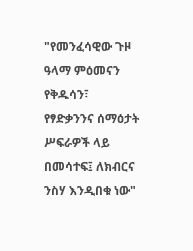"የመንፈሳዊው ጉዞ ዓላማ ምዕመናን የቅዱሳን፣ የፃድቃንንና ሰማዕታት ሥፍራዎች ላይ በመሳተፍ፤ ለክብርና ንስሃ እንዲበቁ ነው"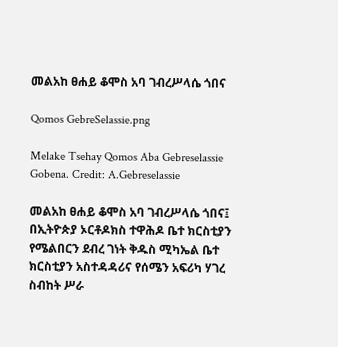መልአከ ፀሐይ ቆሞስ አባ ገብረሥላሴ ጎበና

Qomos GebreSelassie.png

Melake Tsehay Qomos Aba Gebreselassie Gobena. Credit: A.Gebreselassie

መልአከ ፀሐይ ቆሞስ አባ ገብረሥላሴ ጎበና፤ በኢትዮጵያ ኦርቶዶክስ ተዋሕዶ ቤተ ክርስቲያን የሜልበርን ደብረ ገነት ቅዱስ ሚካኤል ቤተ ክርስቲያን አስተዳዳሪና የሰሜን አፍሪካ ሃገረ ስብከት ሥራ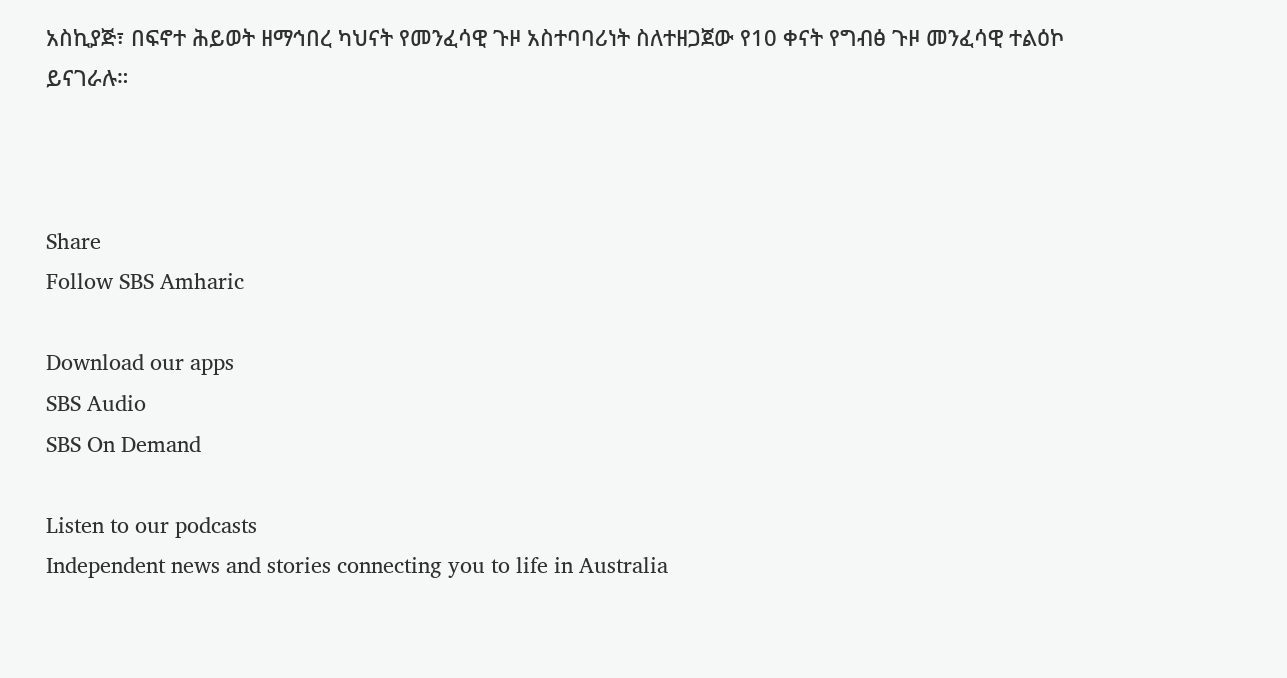አስኪያጅ፣ በፍኖተ ሕይወት ዘማኅበረ ካህናት የመንፈሳዊ ጉዞ አስተባባሪነት ስለተዘጋጀው የ10 ቀናት የግብፅ ጉዞ መንፈሳዊ ተልዕኮ ይናገራሉ።



Share
Follow SBS Amharic

Download our apps
SBS Audio
SBS On Demand

Listen to our podcasts
Independent news and stories connecting you to life in Australia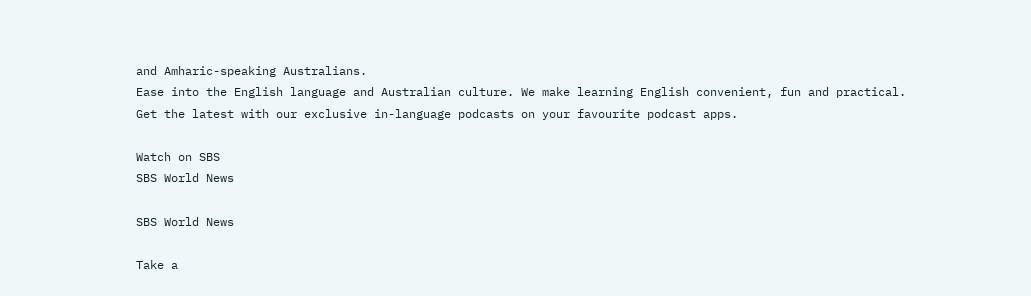and Amharic-speaking Australians.
Ease into the English language and Australian culture. We make learning English convenient, fun and practical.
Get the latest with our exclusive in-language podcasts on your favourite podcast apps.

Watch on SBS
SBS World News

SBS World News

Take a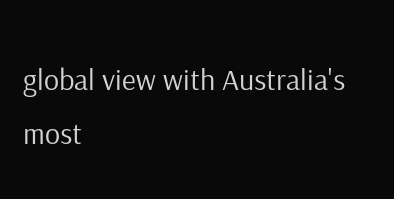global view with Australia's most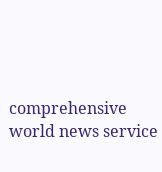comprehensive world news service